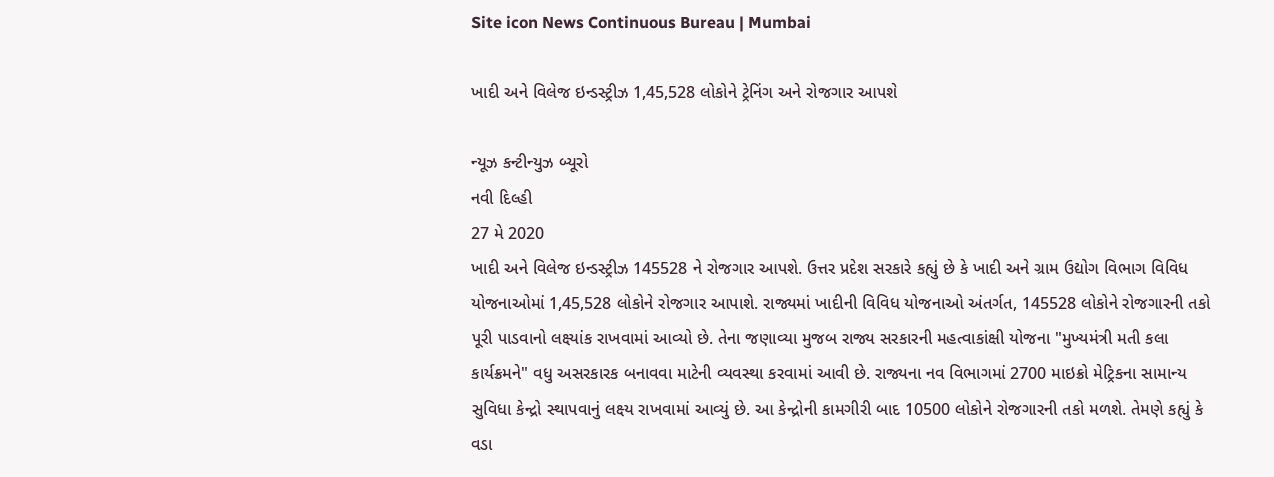Site icon News Continuous Bureau | Mumbai

ખાદી અને વિલેજ ઇન્ડસ્ટ્રીઝ 1,45,528 લોકોને ટ્રેનિંગ અને રોજગાર આપશે

ન્યૂઝ કન્ટીન્યુઝ બ્યૂરો
નવી દિલ્હી
27 મે 2020
ખાદી અને વિલેજ ઇન્ડસ્ટ્રીઝ 145528 ને રોજગાર આપશે. ઉત્તર પ્રદેશ સરકારે કહ્યું છે કે ખાદી અને ગ્રામ ઉદ્યોગ વિભાગ વિવિધ યોજનાઓમાં 1,45,528 લોકોને રોજગાર આપાશે. રાજ્યમાં ખાદીની વિવિધ યોજનાઓ અંતર્ગત, 145528 લોકોને રોજગારની તકો પૂરી પાડવાનો લક્ષ્યાંક રાખવામાં આવ્યો છે. તેના જણાવ્યા મુજબ રાજ્ય સરકારની મહત્વાકાંક્ષી યોજના "મુખ્યમંત્રી મતી કલા કાર્યક્રમને" વધુ અસરકારક બનાવવા માટેની વ્યવસ્થા કરવામાં આવી છે. રાજ્યના નવ વિભાગમાં 2700 માઇક્રો મેટ્રિકના સામાન્ય સુવિધા કેન્દ્રો સ્થાપવાનું લક્ષ્ય રાખવામાં આવ્યું છે. આ કેન્દ્રોની કામગીરી બાદ 10500 લોકોને રોજગારની તકો મળશે. તેમણે કહ્યું કે વડા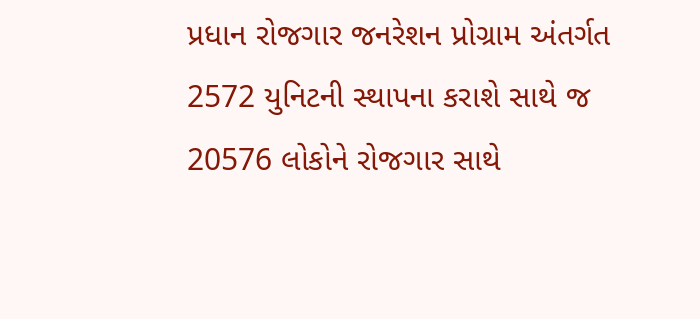પ્રધાન રોજગાર જનરેશન પ્રોગ્રામ અંતર્ગત 2572 યુનિટની સ્થાપના કરાશે સાથે જ 20576 લોકોને રોજગાર સાથે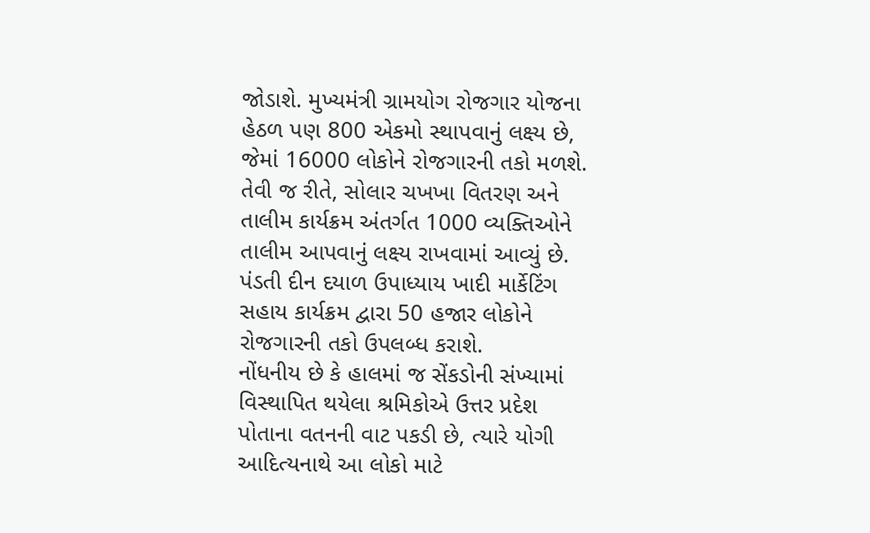જોડાશે. મુખ્યમંત્રી ગ્રામયોગ રોજગાર યોજના હેઠળ પણ 800 એકમો સ્થાપવાનું લક્ષ્ય છે, જેમાં 16000 લોકોને રોજગારની તકો મળશે. તેવી જ રીતે, સોલાર ચખખા વિતરણ અને તાલીમ કાર્યક્રમ અંતર્ગત 1000 વ્યક્તિઓને તાલીમ આપવાનું લક્ષ્ય રાખવામાં આવ્યું છે. પંડતી દીન દયાળ ઉપાધ્યાય ખાદી માર્કેટિંગ સહાય કાર્યક્રમ દ્વારા 50 હજાર લોકોને રોજગારની તકો ઉપલબ્ધ કરાશે.
નોંધનીય છે કે હાલમાં જ સેંકડોની સંખ્યામાં વિસ્થાપિત થયેલા શ્રમિકોએ ઉત્તર પ્રદેશ પોતાના વતનની વાટ પકડી છે, ત્યારે યોગી આદિત્યનાથે આ લોકો માટે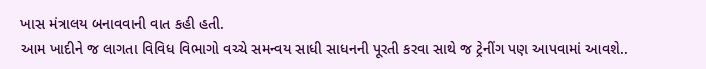ખાસ મંત્રાલય બનાવવાની વાત કહી હતી.
આમ ખાદીને જ લાગતા વિવિધ વિભાગો વચ્ચે સમન્વય સાધી સાધનની પૂરતી કરવા સાથે જ ટ્રેનીંગ પણ આપવામાં આવશે..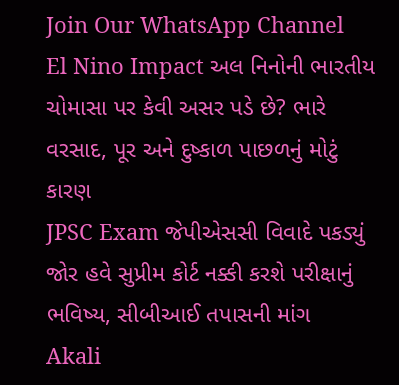Join Our WhatsApp Channel
El Nino Impact અલ નિનોની ભારતીય ચોમાસા પર કેવી અસર પડે છે? ભારે વરસાદ, પૂર અને દુષ્કાળ પાછળનું મોટું કારણ
JPSC Exam જેપીએસસી વિવાદે પકડ્યું જોર હવે સુપ્રીમ કોર્ટ નક્કી કરશે પરીક્ષાનું ભવિષ્ય, સીબીઆઈ તપાસની માંગ
Akali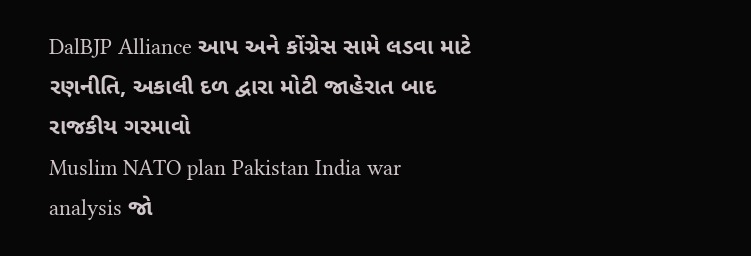DalBJP Alliance આપ અને કોંગ્રેસ સામે લડવા માટે રણનીતિ, અકાલી દળ દ્વારા મોટી જાહેરાત બાદ રાજકીય ગરમાવો
Muslim NATO plan Pakistan India war analysis જો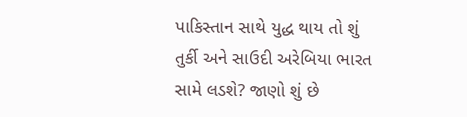પાકિસ્તાન સાથે યુદ્ધ થાય તો શું તુર્કી અને સાઉદી અરેબિયા ભારત સામે લડશે? જાણો શું છે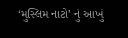‘મુસ્લિમ નાટો’ નું આખું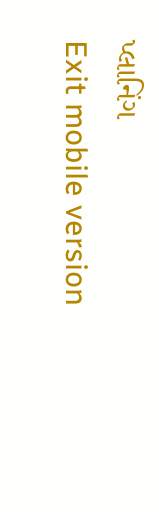પ્લાનિંગ
Exit mobile version